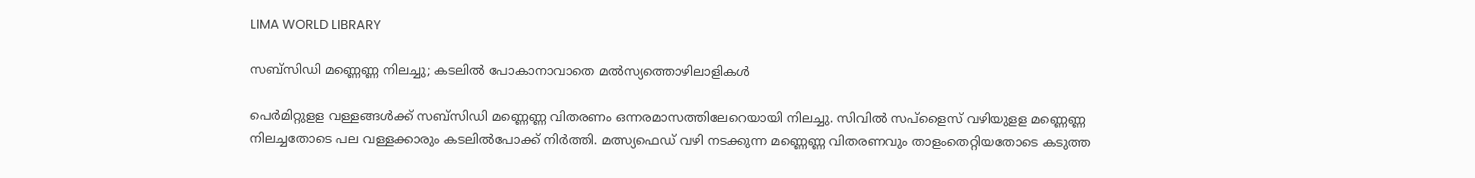LIMA WORLD LIBRARY

സബ്സിഡി മണ്ണെണ്ണ നിലച്ചു; കടലിൽ പോകാനാവാതെ മൽസ്യത്തൊഴിലാളികൾ

പെര്‍മിറ്റുളള വള്ളങ്ങള്‍ക്ക് സബ്സിഡി മണ്ണെണ്ണ വിതരണം ഒന്നരമാസത്തിലേറെയായി ‍നിലച്ചു. സിവില്‍ സപ്ളൈസ് വഴിയുളള മണ്ണെണ്ണ നിലച്ചതോടെ പല വള്ളക്കാരും കടലില്‍പോക്ക് നിര്‍ത്തി. മത്സ്യഫെഡ് വഴി നടക്കുന്ന മണ്ണെണ്ണ വിതരണവും താളംതെറ്റിയതോടെ കടുത്ത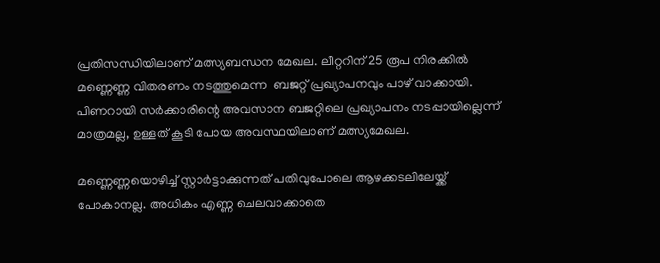പ്രതിസന്ധിയിലാണ് മത്സ്യബന്ധന മേഖല. ലീറ്ററിന് 25 രൂപ നിരക്കില്‍ മണ്ണെണ്ണ വിതരണം നടത്തുമെന്ന  ബജറ്റ് പ്രഖ്യാപനവും പാഴ് വാക്കായി. പിണറായി സര്‍ക്കാരിന്റെ അവസാന ബജറ്റിലെ പ്രഖ്യാപനം നടപ്പായില്ലെന്ന് മാത്രമല്ല, ഉള്ളത് കൂടി പോയ അവസ്ഥയിലാണ് മത്സ്യമേഖല.

മണ്ണെണ്ണയൊഴിച്ച് സ്റ്റാര്‍ട്ടാക്കുന്നത് പതിവുപോലെ ആഴക്കടലിലേയ്ക്ക് പോകാനല്ല. അധികം എണ്ണ ചെലവാക്കാതെ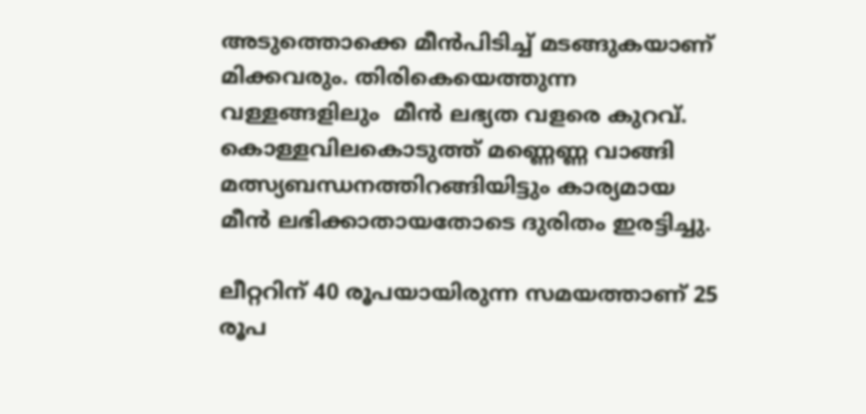അടുത്തൊക്കെ മീന്‍പിടിച്ച് മടങ്ങുകയാണ് മിക്കവരും. തിരികെയെത്തുന്ന വള്ളങ്ങളിലും  മീന്‍ ലഭ്യത വളരെ കുറവ്. കൊള്ളവിലകൊടുത്ത് മണ്ണെണ്ണ വാങ്ങി മത്സ്യബന്ധനത്തിറങ്ങിയിട്ടും കാര്യമായ മീന്‍ ലഭിക്കാതായതോടെ ദുരിതം ഇരട്ടിച്ചു.

ലീറ്ററിന് 40 രൂപയായിരുന്ന സമയത്താണ് 25 രൂപ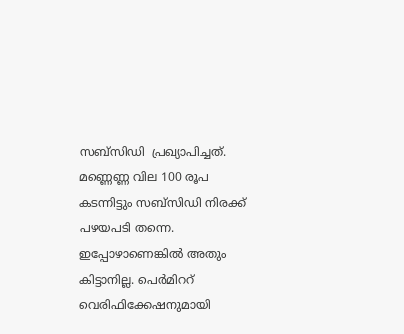സബ്സിഡി  പ്രഖ്യാപിച്ചത്.  മണ്ണെണ്ണ വില 100 രൂപ കടന്നിട്ടും സബ്സിഡി നിരക്ക് പഴയപടി തന്നെ. ഇപ്പോഴാണെങ്കില്‍ അതും കിട്ടാനില്ല. പെര്‍മിററ് വെരിഫിക്കേഷനുമായി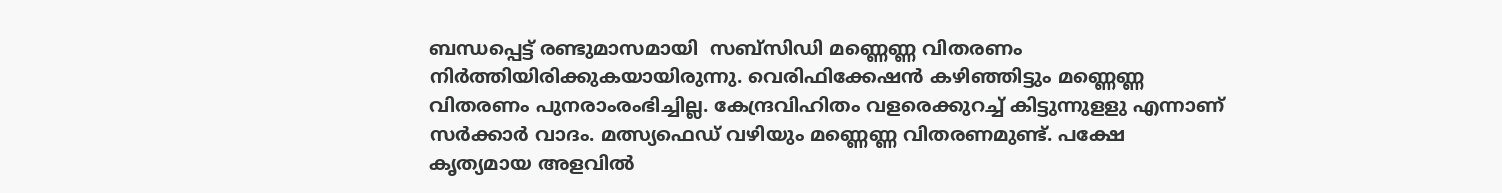ബന്ധപ്പെട്ട് രണ്ടുമാസമായി  സബ്സിഡി മണ്ണെണ്ണ വിതരണം നിര്‍ത്തിയിരിക്കുകയായിരുന്നു. വെരിഫിക്കേഷന്‍ കഴിഞ്ഞിട്ടും മണ്ണെണ്ണ വിതരണം പുനരാംരംഭിച്ചില്ല. കേന്ദ്രവിഹിതം വളരെക്കുറച്ച് കിട്ടുന്നുളളു എന്നാണ് സര്‍ക്കാര്‍ വാദം. മത്സ്യഫെഡ് വഴിയും മണ്ണെണ്ണ വിതരണമുണ്ട്. പക്ഷേ കൃത്യമായ അളവില്‍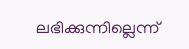ലഭിക്കുന്നില്ലെന്ന്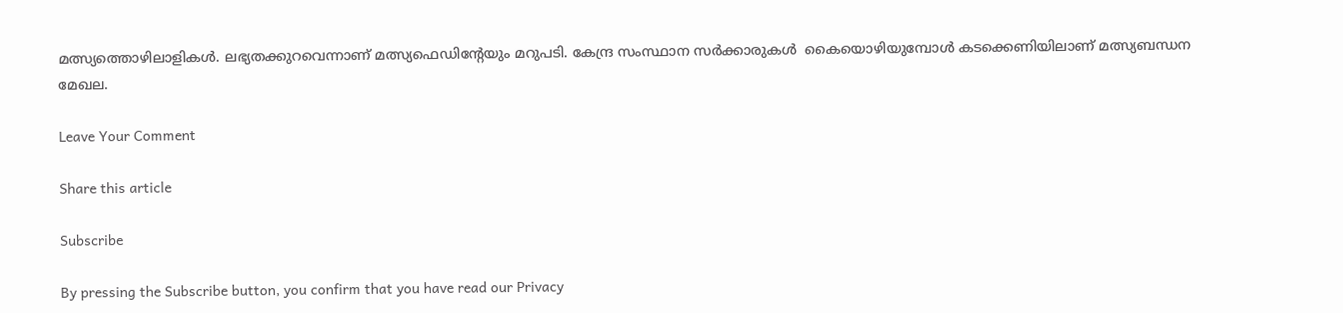മത്സ്യത്തൊഴിലാളികള്‍. ലഭ്യതക്കുറവെന്നാണ് മത്സ്യഫെഡിന്റേയും മറുപടി. കേന്ദ്ര സംസ്ഥാന സര്‍ക്കാരുകള്‍  കൈയൊഴിയുമ്പോള്‍ കടക്കെണിയിലാണ് മത്സ്യബന്ധന മേഖല.

Leave Your Comment

Share this article

Subscribe

By pressing the Subscribe button, you confirm that you have read our Privacy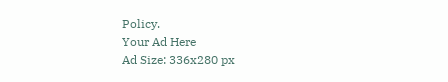Policy.
Your Ad Here
Ad Size: 336x280 px